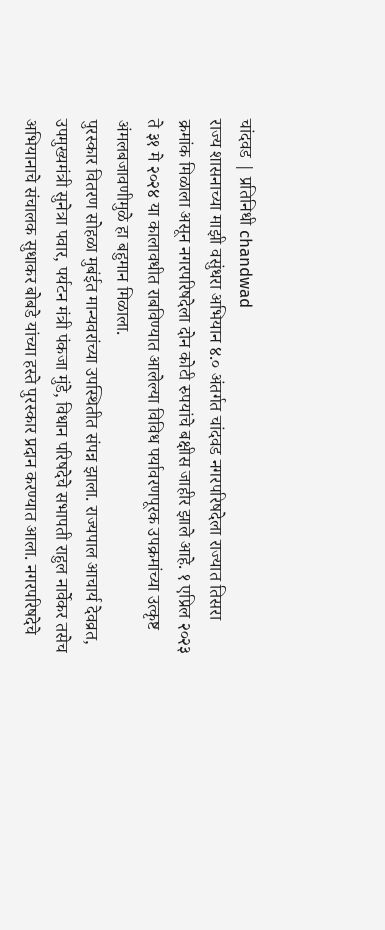चांदवड | प्रतिनिधी chandwad
राज्य शासनाच्या माझी वसुंधरा अभियान ४.० अंतर्गत चांदवड नगरपरिषदेला राज्यात तिसरा क्रमांक मिळाला असून नगरपरिषदेला दोन कोटी रुपयांचे बक्षीस जाहीर झाले आहे. १ एप्रिल २०२३ ते ३१ मे २०२४ या कालावधीत राबविण्यात आलेल्या विविध पर्यावरणपूरक उपक्रमांच्या उत्कृष्ट अंमलबजावणीमुळे हा बहुमान मिळाला.
पुरस्कार वितरण सोहळा मुबंईत मान्यवरांच्या उपस्थितीत संपन्न झाला. राज्यपाल आचार्य देवव्रत, उपमुख्यमंत्री सुनेत्रा पवार, पर्यटन मंत्री पंकजा मुंडे, विधान परिषदेचे सभापती राहुल नार्वेकर तसेच अभियानाचे संचालक सुधाकर बोबडे यांच्या हस्ते पुरस्कार प्रदान करण्यात आला. नगरपरिषदेचे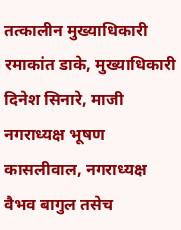तत्कालीन मुख्याधिकारी रमाकांत डाके, मुख्याधिकारी दिनेश सिनारे, माजी नगराध्यक्ष भूषण कासलीवाल, नगराध्यक्ष वैभव बागुल तसेच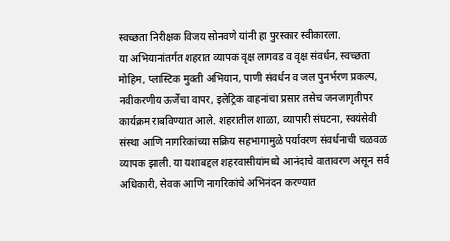स्वच्छता निरीक्षक विजय सोनवणे यांनी हा पुरस्कार स्वीकारला.
या अभियानांतर्गत शहरात व्यापक वृक्ष लागवड व वृक्ष संवर्धन, स्वच्छता मोहिम, प्लास्टिक मुक्ती अभियान, पाणी संवर्धन व जल पुनर्भरण प्रकल्प, नवीकरणीय ऊर्जेचा वापर, इलेट्रिक वाहनांचा प्रसार तसेच जनजागृतीपर कार्यक्रम राबविण्यात आले. शहरातील शाळा, व्यापारी संघटना, स्वयंसेवी संस्था आणि नागरिकांच्या सक्रिय सहभागामुळे पर्यावरण संवर्धनाची चळवळ व्यापक झाली. या यशाबद्दल शहरवासीयांमध्ये आनंदाचे वातावरण असून सर्व अधिकारी, सेवक आणि नागरिकांचे अभिनंदन करण्यात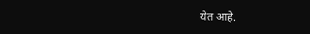येत आहे.